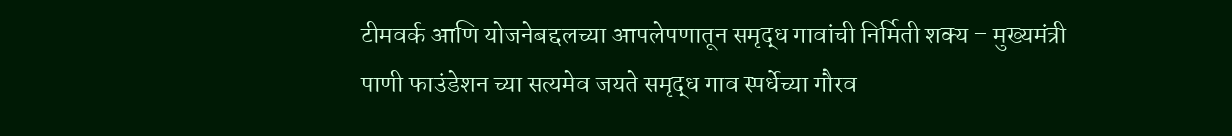टीमवर्क आणि योजनेबद्दलच्या आपलेपणातून समृद्ध गावांची निर्मिती शक्य – मुख्यमंत्री
पाणी फाउंडेशन च्या सत्यमेव जयते समृद्ध गाव स्पर्धेच्या गौरव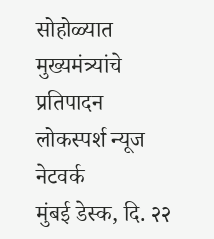सोहोळ्यात मुख्यमंत्र्यांचे प्रतिपादन
लोकस्पर्श न्यूज नेटवर्क
मुंबई डेस्क, दि. २२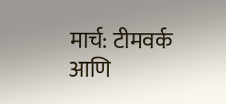मार्च: टीमवर्क आणि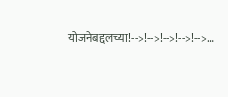योजनेबद्दलच्या!-->!-->!-->!-->!-->…